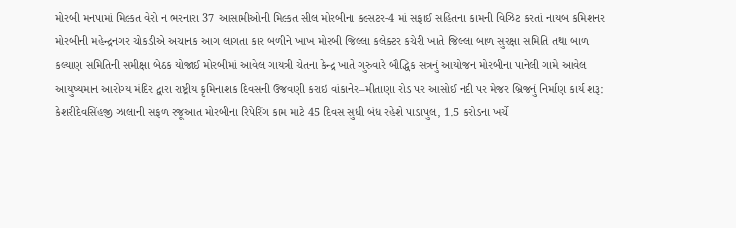મોરબી મનપામાં મિલ્કત વેરો ન ભરનારા 37 આસામીઓની મિલ્કત સીલ મોરબીના કલ્સટર-4 માં સફાઈ સહિતના કામની વિઝિટ કરતાં નાયબ કમિશનર મોરબીની મહેન્દ્રનગર ચોકડીએ અચાનક આગ લાગતા કાર બળીને ખાખ મોરબી જિલ્લા કલેક્ટર કચેરી ખાતે જિલ્લા બાળ સુરક્ષા સમિતિ તથા બાળ કલ્યાણ સમિતિની સમીક્ષા બેઠક યોજાઈ મોરબીમાં આવેલ ગાયત્રી ચેતના કેન્દ્ર ખાતે ગુરુવારે બૌદ્ધિક સત્રનું આયોજન મોરબીના પાનેલી ગામે આવેલ આયુષ્યમાન આરોગ્ય મંદિર દ્વારા રાષ્ટ્રીય કૃમિનાશક દિવસની ઉજવણી કરાઇ વાંકાનેર–મીતાણા રોડ પર આસોઈ નદી પર મેજર બ્રિજનું નિર્માણ કાર્ય શરૂ: કેશરીદેવસિંહજી ઝાલાની સફળ રજૂઆત મોરબીના રિપેરિંગ કામ માટે 45 દિવસ સુધી બંધ રહેશે પાડાપુલ, 1.5 કરોડના ખર્ચે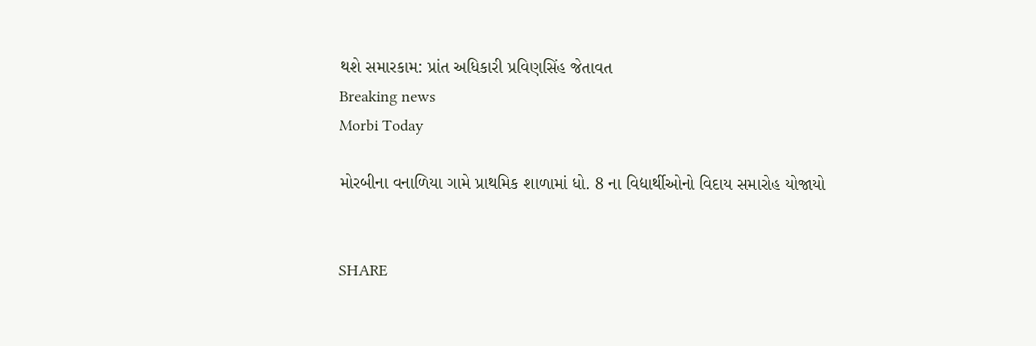થશે સમારકામ: પ્રાંત અધિકારી પ્રવિણસિંહ જેતાવત
Breaking news
Morbi Today

મોરબીના વનાળિયા ગામે પ્રાથમિક શાળામાં ધો. 8 ના વિદ્યાર્થીઓનો વિદાય સમારોહ યોજાયો


SHARE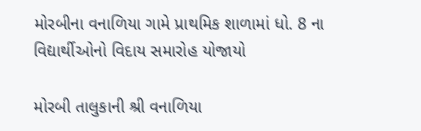મોરબીના વનાળિયા ગામે પ્રાથમિક શાળામાં ધો. 8 ના વિદ્યાર્થીઓનો વિદાય સમારોહ યોજાયો

મોરબી તાલુકાની શ્રી વનાળિયા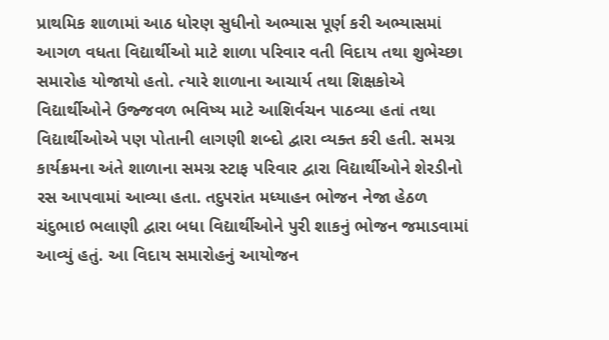પ્રાથમિક શાળામાં આઠ ધોરણ સુધીનો અભ્યાસ પૂર્ણ કરી અભ્યાસમાં આગળ વધતા વિદ્યાર્થીઓ માટે શાળા પરિવાર વતી વિદાય તથા શુભેચ્છા સમારોહ યોજાયો હતો. ત્યારે શાળાના આચાર્ય તથા શિક્ષકોએ વિદ્યાર્થીઓને ઉજ્જવળ ભવિષ્ય માટે આશિર્વચન પાઠવ્યા હતાં તથા વિદ્યાર્થીઓએ પણ પોતાની લાગણી શબ્દો દ્વારા વ્યક્ત કરી હતી. સમગ્ર કાર્યક્રમના અંતે શાળાના સમગ્ર સ્ટાફ પરિવાર દ્વારા વિદ્યાર્થીઓને શેરડીનો રસ આપવામાં આવ્યા હતા. તદુપરાંત મધ્યાહન ભોજન નેજા હેઠળ ચંદુભાઇ ભલાણી દ્વારા બધા વિદ્યાર્થીઓને પુરી શાકનું ભોજન જમાડવામાં આવ્યું હતું. આ વિદાય સમારોહનું આયોજન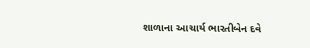શાળાના આચાર્ય ભારતીબેન દવે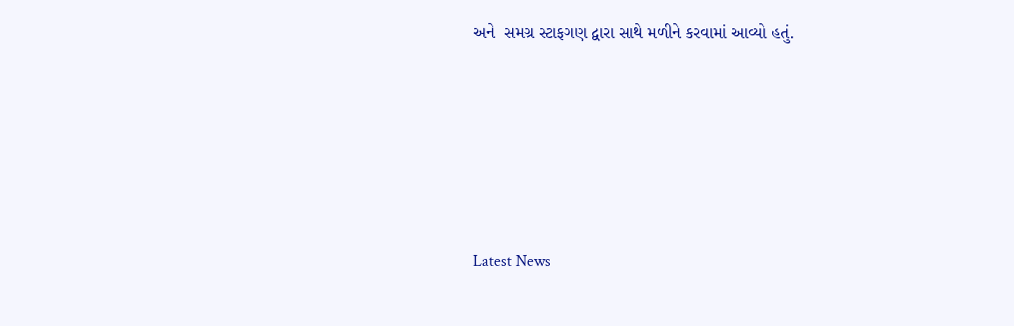અને  સમગ્ર સ્ટાફગણ દ્વારા સાથે મળીને કરવામાં આવ્યો હતું.






Latest News